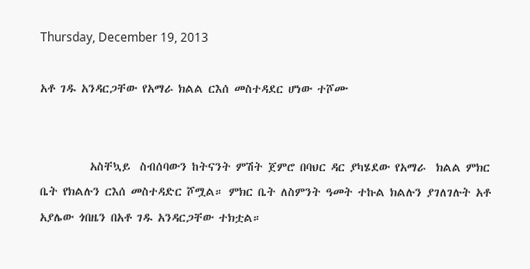Thursday, December 19, 2013

አቶ ገዱ አንዳርጋቸው የአማራ ክልል ርእሰ መስተዳደር ሆነው ተሾሙ


          አስቸኳይ  ስብሰባውን ከትናንት ምሽት ጀምሮ በባህር ዳር ያካሄደው የአማራ  ክልል ምክር ቤት የክልሉን ርእሰ መስተዳድር ሾሟል። ምክር ቤት ለስምንት ዓመት ተኩል ክልሉን ያገለገሉት አቶ አያሌው ጎበዜን በአቶ ገዱ አንዳርጋቸው ተክቷል።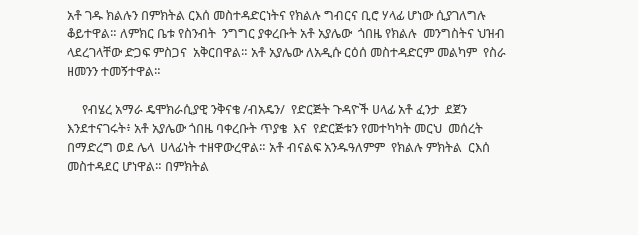አቶ ገዱ ክልሉን በምክትል ርእሰ መስተዳድርነትና የክልሉ ግብርና ቢሮ ሃላፊ ሆነው ሲያገለግሉ ቆይተዋል። ለምክር ቤቱ የስንብት  ንግግር ያቀረቡት አቶ አያሌው  ጎበዜ የክልሉ  መንግስትና ህዝብ ላደረገላቸው ድጋፍ ምስጋና  አቅርበዋል። አቶ አያሌው ለአዲሱ ርዕሰ መስተዳድርም መልካም  የስራ  ዘመንን ተመኝተዋል።

     የብሄረ አማራ ዴሞክራሲያዊ ንቅናቄ /ብአዴን/  የድርጅት ጉዳዮች ሀላፊ አቶ ፈንታ  ደጀን  እንደተናገሩት፥ አቶ አያሌው ጎበዜ ባቀረቡት ጥያቄ  እና  የድርጅቱን የመተካካት መርህ  መሰረት በማድረግ ወደ ሌላ  ሀላፊነት ተዘዋውረዋል። አቶ ብናልፍ አንዱዓለምም  የክልሉ ምክትል  ርእሰ መስተዳደር ሆነዋል። በምክትል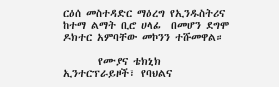ርዕሰ መስተዳድር ማዕረግ የኢንዱስትሪና  ከተማ ልማት ቢሮ ሀላፊ  በመሆን ደግሞ ዶክተር አምባቸው መኮንን ተሹመዋል።

       የሙያና ቴክኒክ ኢንተርፕራይዞች፣ የባህልና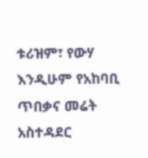ቱሪዝም፣ የውሃ እንዲሁም የአከባቢ ጥበቃና መሬት አስተዳደር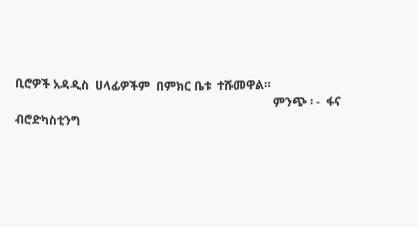ቢሮዎች አዳዲስ  ሀላፊዎችም  በምክር ቤቱ  ተሹመዋል።
                                                                                      ምንጭ ፡ -  ፋና ብሮድካስቲንግ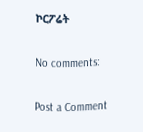ኮርፖሬት

No comments:

Post a Comment